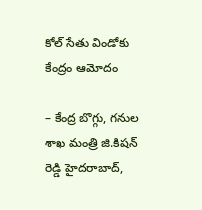కోల్ సేతు విండోకు కేంద్రం ఆమోదం

– కేంద్ర బొగ్గు, గనుల శాఖ మంత్రి జి.కిషన్ రెడ్డి హైదరాబాద్,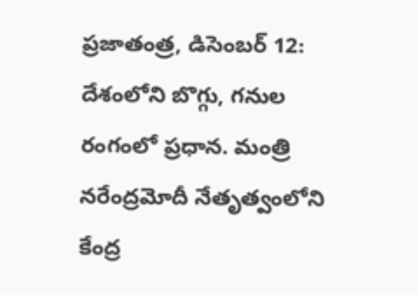ప్రజాతంత్ర, డిసెంబర్ 12: దేశంలోని బొగ్గు, గనుల రంగంలో ప్రధాన. మంత్రి నరేంద్రమోదీ నేతృత్వంలోని కేంద్ర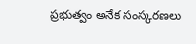ప్రభుత్వం అనేక సంస్కరణలు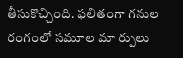తీసుకొచ్చింది. ఫలితంగా గనుల రంగంలో సమూల మా ర్పులు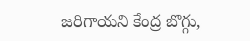జరిగాయని కేంద్ర బొగ్గు,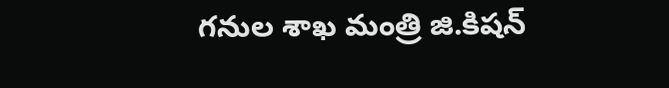గనుల శాఖ మంత్రి జి.కిషన్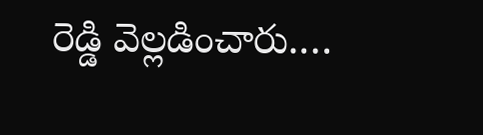రెడ్డి వెల్లడించారు.…